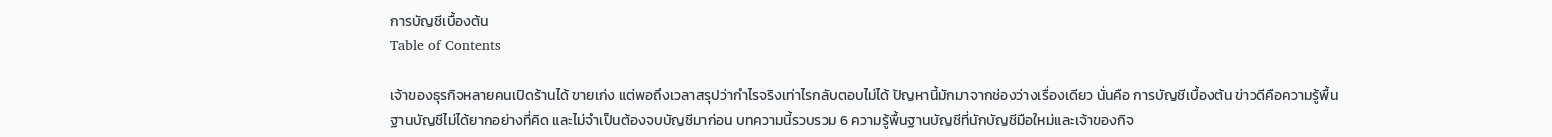การบัญชีเบื้องต้น
Table of Contents

เจ้าของธุรกิจหลายคนเปิดร้านได้ ขายเก่ง แต่พอถึงเวลาสรุปว่ากำไรจริงเท่าไรกลับตอบไม่ได้ ปัญหานี้มักมาจากช่องว่างเรื่องเดียว นั่นคือ การบัญชีเบื้องต้น ข่าวดีคือความรู้พื้นฐานบัญชีไม่ได้ยากอย่างที่คิด และไม่จำเป็นต้องจบบัญชีมาก่อน บทความนี้รวบรวม 6 ความรู้พื้นฐานบัญชีที่นักบัญชีมือใหม่และเจ้าของกิจ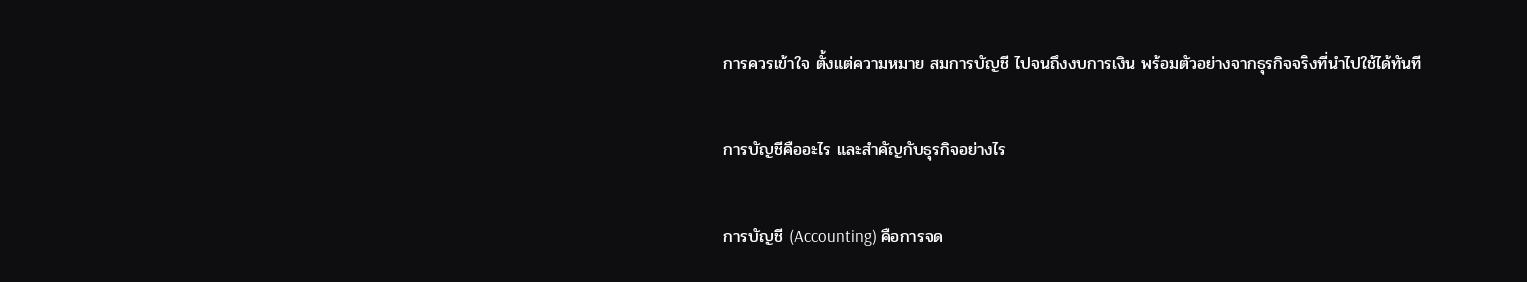การควรเข้าใจ ตั้งแต่ความหมาย สมการบัญชี ไปจนถึงงบการเงิน พร้อมตัวอย่างจากธุรกิจจริงที่นำไปใช้ได้ทันที

การบัญชีคืออะไร และสำคัญกับธุรกิจอย่างไร

การบัญชี (Accounting) คือการจด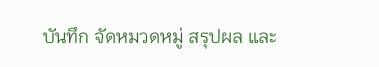บันทึก จัดหมวดหมู่ สรุปผล และ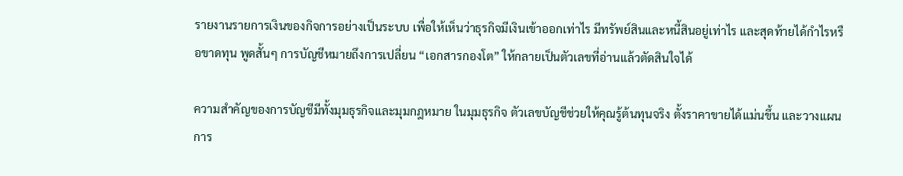รายงานรายการเงินของกิจการอย่างเป็นระบบ เพื่อให้เห็นว่าธุรกิจมีเงินเข้าออกเท่าไร มีทรัพย์สินและหนี้สินอยู่เท่าไร และสุดท้ายได้กำไรหรือขาดทุน พูดสั้นๆ การบัญชีหมายถึงการเปลี่ยน “เอกสารกองโต” ให้กลายเป็นตัวเลขที่อ่านแล้วตัดสินใจได้

ความสำคัญของการบัญชีมีทั้งมุมธุรกิจและมุมกฎหมาย ในมุมธุรกิจ ตัวเลขบัญชีช่วยให้คุณรู้ต้นทุนจริง ตั้งราคาขายได้แม่นขึ้น และวางแผนการ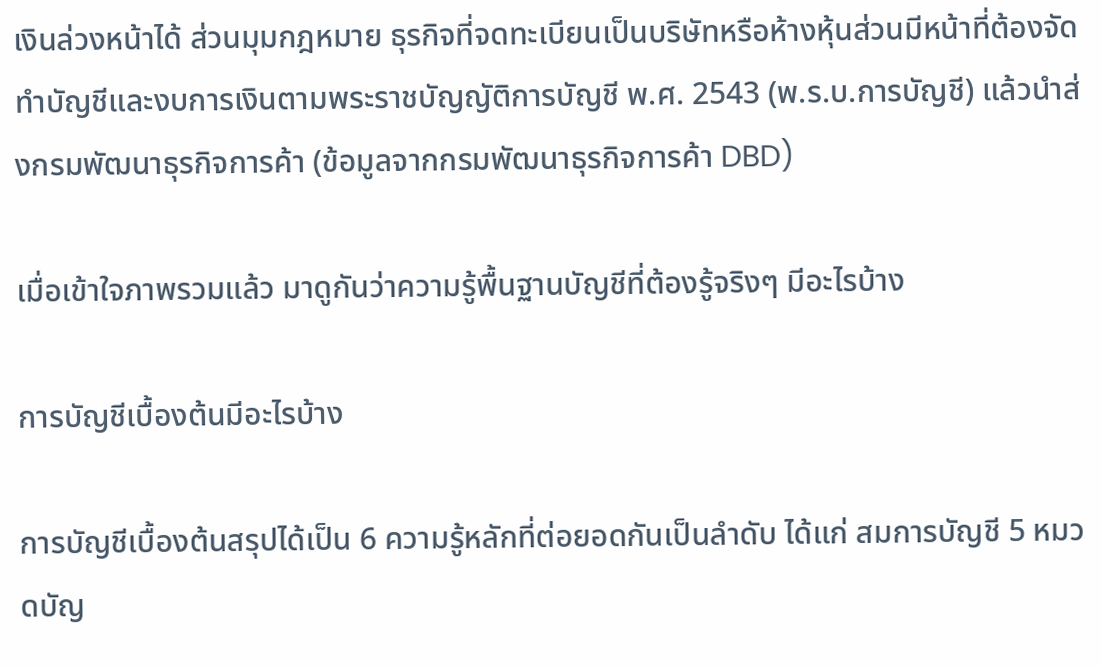เงินล่วงหน้าได้ ส่วนมุมกฎหมาย ธุรกิจที่จดทะเบียนเป็นบริษัทหรือห้างหุ้นส่วนมีหน้าที่ต้องจัดทำบัญชีและงบการเงินตามพระราชบัญญัติการบัญชี พ.ศ. 2543 (พ.ร.บ.การบัญชี) แล้วนำส่งกรมพัฒนาธุรกิจการค้า (ข้อมูลจากกรมพัฒนาธุรกิจการค้า DBD)

เมื่อเข้าใจภาพรวมแล้ว มาดูกันว่าความรู้พื้นฐานบัญชีที่ต้องรู้จริงๆ มีอะไรบ้าง

การบัญชีเบื้องต้นมีอะไรบ้าง

การบัญชีเบื้องต้นสรุปได้เป็น 6 ความรู้หลักที่ต่อยอดกันเป็นลำดับ ได้แก่ สมการบัญชี 5 หมวดบัญ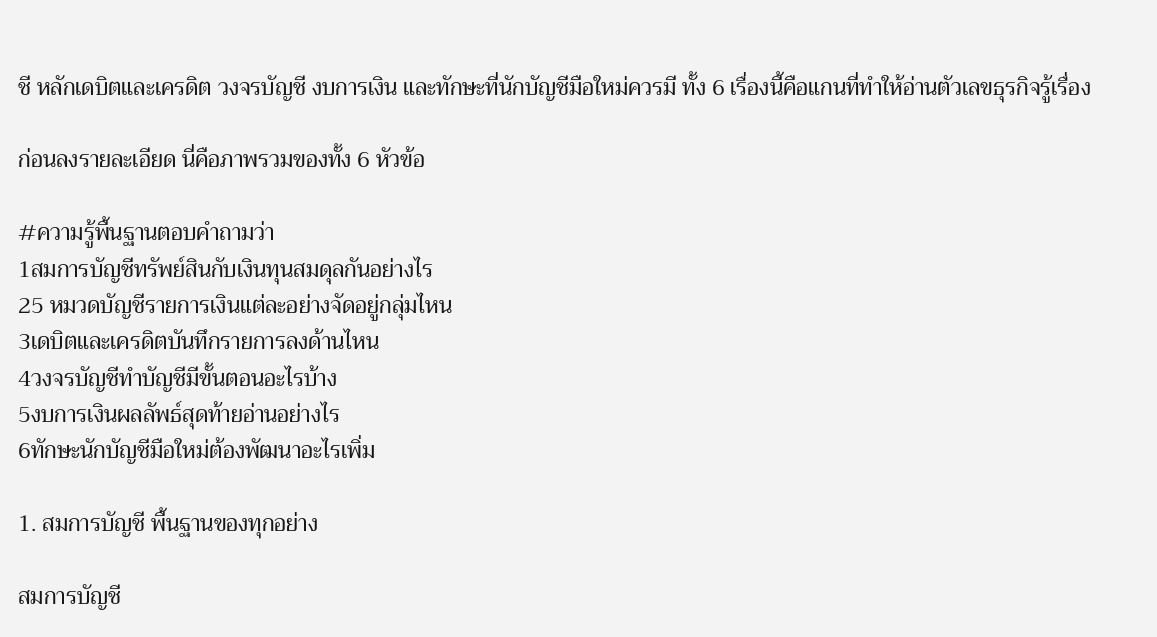ชี หลักเดบิตและเครดิต วงจรบัญชี งบการเงิน และทักษะที่นักบัญชีมือใหม่ควรมี ทั้ง 6 เรื่องนี้คือแกนที่ทำให้อ่านตัวเลขธุรกิจรู้เรื่อง

ก่อนลงรายละเอียด นี่คือภาพรวมของทั้ง 6 หัวข้อ

#ความรู้พื้นฐานตอบคำถามว่า
1สมการบัญชีทรัพย์สินกับเงินทุนสมดุลกันอย่างไร
25 หมวดบัญชีรายการเงินแต่ละอย่างจัดอยู่กลุ่มไหน
3เดบิตและเครดิตบันทึกรายการลงด้านไหน
4วงจรบัญชีทำบัญชีมีขั้นตอนอะไรบ้าง
5งบการเงินผลลัพธ์สุดท้ายอ่านอย่างไร
6ทักษะนักบัญชีมือใหม่ต้องพัฒนาอะไรเพิ่ม

1. สมการบัญชี พื้นฐานของทุกอย่าง

สมการบัญชี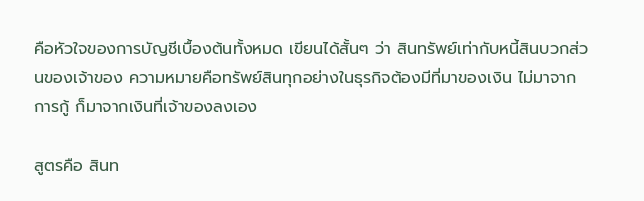คือหัวใจของการบัญชีเบื้องต้นทั้งหมด เขียนได้สั้นๆ ว่า สินทรัพย์เท่ากับหนี้สินบวกส่วนของเจ้าของ ความหมายคือทรัพย์สินทุกอย่างในธุรกิจต้องมีที่มาของเงิน ไม่มาจากการกู้ ก็มาจากเงินที่เจ้าของลงเอง

สูตรคือ สินท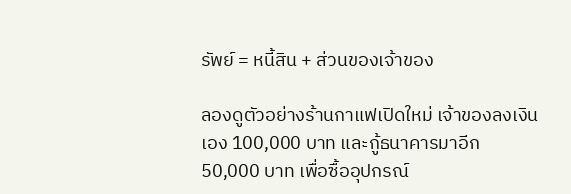รัพย์ = หนี้สิน + ส่วนของเจ้าของ

ลองดูตัวอย่างร้านกาแฟเปิดใหม่ เจ้าของลงเงินเอง 100,000 บาท และกู้ธนาคารมาอีก 50,000 บาท เพื่อซื้ออุปกรณ์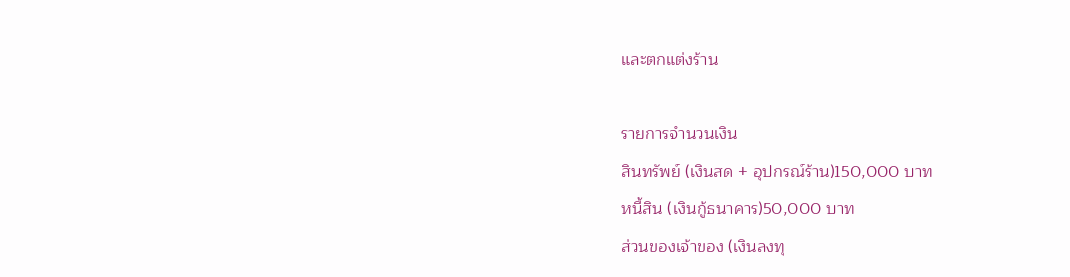และตกแต่งร้าน

รายการจำนวนเงิน
สินทรัพย์ (เงินสด + อุปกรณ์ร้าน)150,000 บาท
หนี้สิน (เงินกู้ธนาคาร)50,000 บาท
ส่วนของเจ้าของ (เงินลงทุ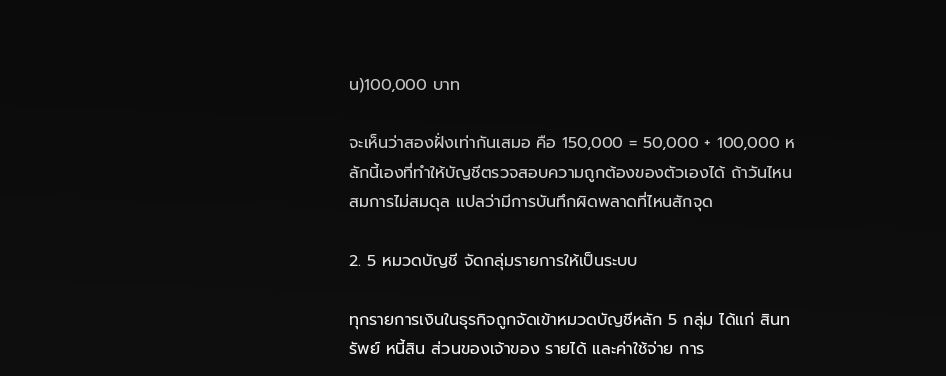น)100,000 บาท

จะเห็นว่าสองฝั่งเท่ากันเสมอ คือ 150,000 = 50,000 + 100,000 หลักนี้เองที่ทำให้บัญชีตรวจสอบความถูกต้องของตัวเองได้ ถ้าวันไหนสมการไม่สมดุล แปลว่ามีการบันทึกผิดพลาดที่ไหนสักจุด

2. 5 หมวดบัญชี จัดกลุ่มรายการให้เป็นระบบ

ทุกรายการเงินในธุรกิจถูกจัดเข้าหมวดบัญชีหลัก 5 กลุ่ม ได้แก่ สินทรัพย์ หนี้สิน ส่วนของเจ้าของ รายได้ และค่าใช้จ่าย การ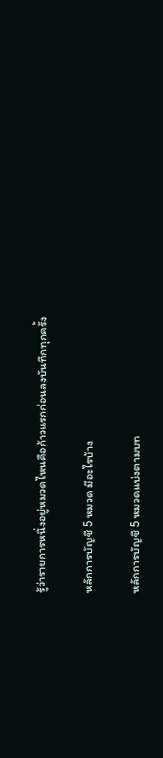รู้ว่ารายการหนึ่งอยู่หมวดไหนคือก้าวแรกก่อนลงบันทึกทุกครั้ง

หลักการบัญชี 5 หมวด มีอะไรบ้าง

หลักการบัญชี 5 หมวดแบ่งตามบท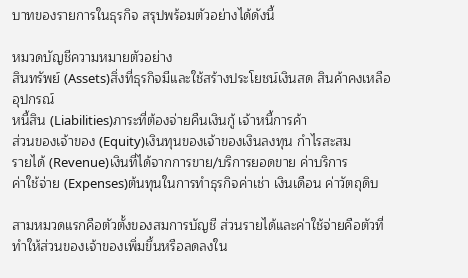บาทของรายการในธุรกิจ สรุปพร้อมตัวอย่างได้ดังนี้

หมวดบัญชีความหมายตัวอย่าง
สินทรัพย์ (Assets)สิ่งที่ธุรกิจมีและใช้สร้างประโยชน์เงินสด สินค้าคงเหลือ อุปกรณ์
หนี้สิน (Liabilities)ภาระที่ต้องจ่ายคืนเงินกู้ เจ้าหนี้การค้า
ส่วนของเจ้าของ (Equity)เงินทุนของเจ้าของเงินลงทุน กำไรสะสม
รายได้ (Revenue)เงินที่ได้จากการขาย/บริการยอดขาย ค่าบริการ
ค่าใช้จ่าย (Expenses)ต้นทุนในการทำธุรกิจค่าเช่า เงินเดือน ค่าวัตถุดิบ

สามหมวดแรกคือตัวตั้งของสมการบัญชี ส่วนรายได้และค่าใช้จ่ายคือตัวที่ทำให้ส่วนของเจ้าของเพิ่มขึ้นหรือลดลงใน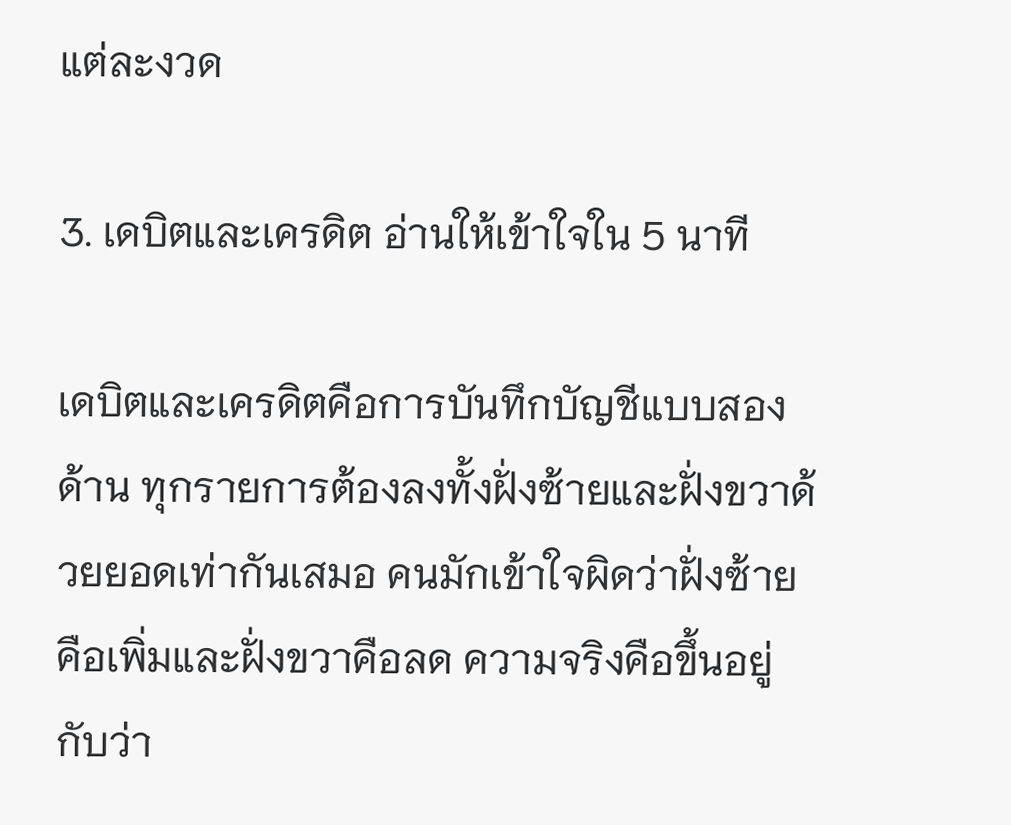แต่ละงวด

3. เดบิตและเครดิต อ่านให้เข้าใจใน 5 นาที

เดบิตและเครดิตคือการบันทึกบัญชีแบบสองด้าน ทุกรายการต้องลงทั้งฝั่งซ้ายและฝั่งขวาด้วยยอดเท่ากันเสมอ คนมักเข้าใจผิดว่าฝั่งซ้ายคือเพิ่มและฝั่งขวาคือลด ความจริงคือขึ้นอยู่กับว่า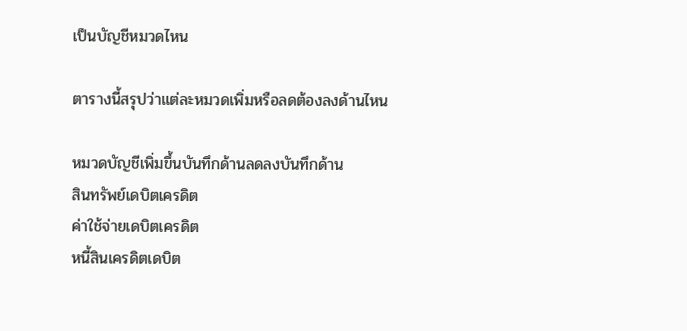เป็นบัญชีหมวดไหน

ตารางนี้สรุปว่าแต่ละหมวดเพิ่มหรือลดต้องลงด้านไหน

หมวดบัญชีเพิ่มขึ้นบันทึกด้านลดลงบันทึกด้าน
สินทรัพย์เดบิตเครดิต
ค่าใช้จ่ายเดบิตเครดิต
หนี้สินเครดิตเดบิต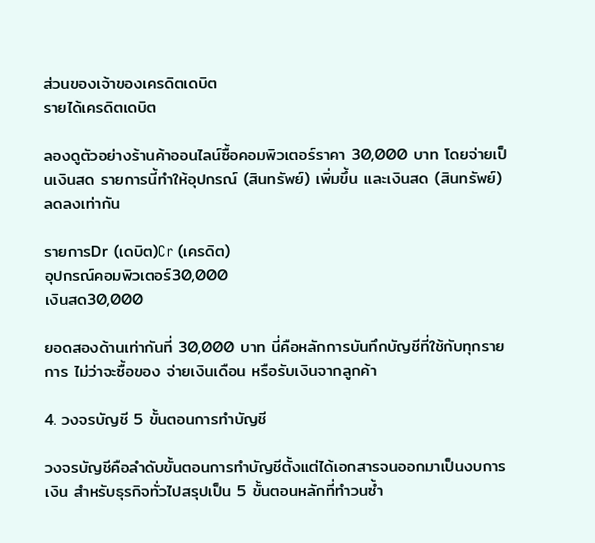ส่วนของเจ้าของเครดิตเดบิต
รายได้เครดิตเดบิต

ลองดูตัวอย่างร้านค้าออนไลน์ซื้อคอมพิวเตอร์ราคา 30,000 บาท โดยจ่ายเป็นเงินสด รายการนี้ทำให้อุปกรณ์ (สินทรัพย์) เพิ่มขึ้น และเงินสด (สินทรัพย์) ลดลงเท่ากัน

รายการDr (เดบิต)Cr (เครดิต)
อุปกรณ์คอมพิวเตอร์30,000
เงินสด30,000

ยอดสองด้านเท่ากันที่ 30,000 บาท นี่คือหลักการบันทึกบัญชีที่ใช้กับทุกรายการ ไม่ว่าจะซื้อของ จ่ายเงินเดือน หรือรับเงินจากลูกค้า

4. วงจรบัญชี 5 ขั้นตอนการทำบัญชี

วงจรบัญชีคือลำดับขั้นตอนการทำบัญชีตั้งแต่ได้เอกสารจนออกมาเป็นงบการเงิน สำหรับธุรกิจทั่วไปสรุปเป็น 5 ขั้นตอนหลักที่ทำวนซ้ำ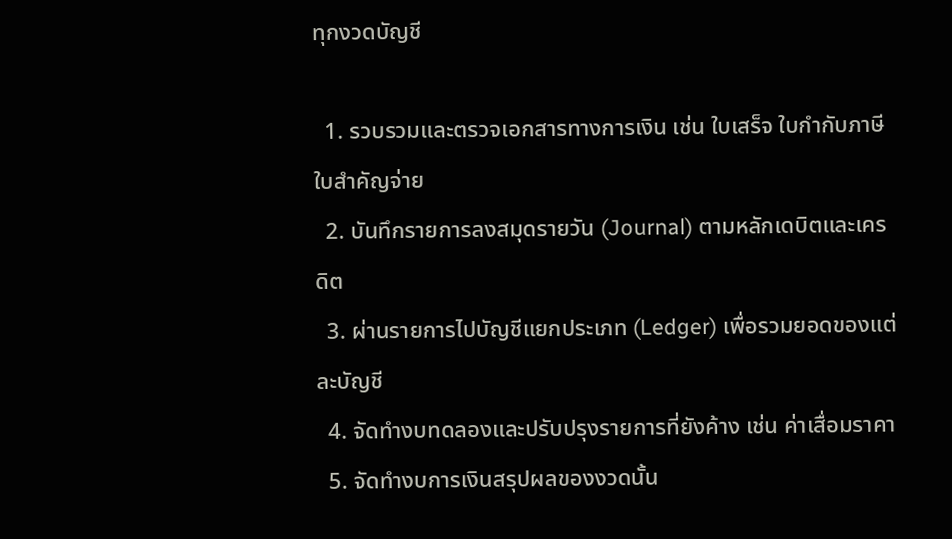ทุกงวดบัญชี

  1. รวบรวมและตรวจเอกสารทางการเงิน เช่น ใบเสร็จ ใบกำกับภาษี ใบสำคัญจ่าย
  2. บันทึกรายการลงสมุดรายวัน (Journal) ตามหลักเดบิตและเครดิต
  3. ผ่านรายการไปบัญชีแยกประเภท (Ledger) เพื่อรวมยอดของแต่ละบัญชี
  4. จัดทำงบทดลองและปรับปรุงรายการที่ยังค้าง เช่น ค่าเสื่อมราคา
  5. จัดทำงบการเงินสรุปผลของงวดนั้น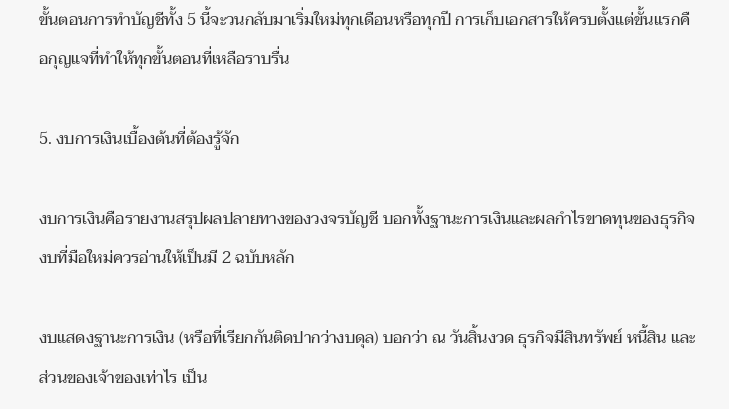ขั้นตอนการทำบัญชีทั้ง 5 นี้จะวนกลับมาเริ่มใหม่ทุกเดือนหรือทุกปี การเก็บเอกสารให้ครบตั้งแต่ขั้นแรกคือกุญแจที่ทำให้ทุกขั้นตอนที่เหลือราบรื่น

5. งบการเงินเบื้องต้นที่ต้องรู้จัก

งบการเงินคือรายงานสรุปผลปลายทางของวงจรบัญชี บอกทั้งฐานะการเงินและผลกำไรขาดทุนของธุรกิจ งบที่มือใหม่ควรอ่านให้เป็นมี 2 ฉบับหลัก

งบแสดงฐานะการเงิน (หรือที่เรียกกันติดปากว่างบดุล) บอกว่า ณ วันสิ้นงวด ธุรกิจมีสินทรัพย์ หนี้สิน และส่วนของเจ้าของเท่าไร เป็น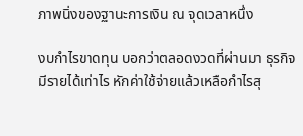ภาพนิ่งของฐานะการเงิน ณ จุดเวลาหนึ่ง

งบกำไรขาดทุน บอกว่าตลอดงวดที่ผ่านมา ธุรกิจมีรายได้เท่าไร หักค่าใช้จ่ายแล้วเหลือกำไรสุ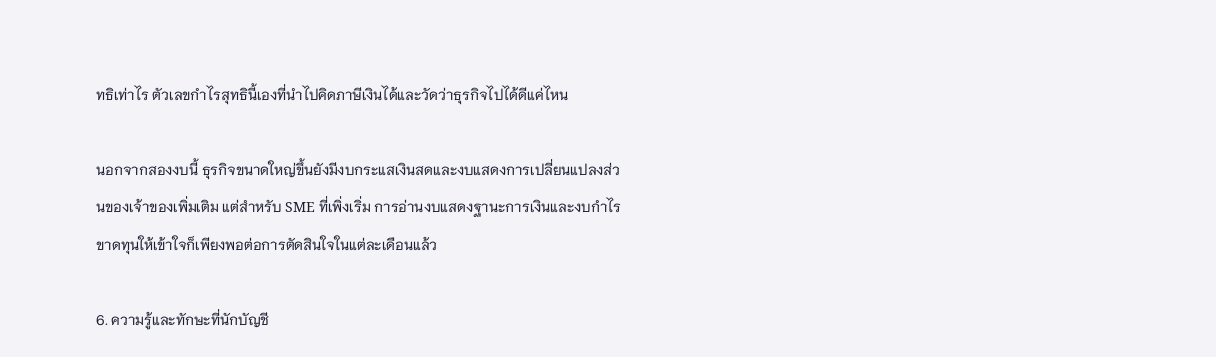ทธิเท่าไร ตัวเลขกำไรสุทธินี้เองที่นำไปคิดภาษีเงินได้และวัดว่าธุรกิจไปได้ดีแค่ไหน

นอกจากสองงบนี้ ธุรกิจขนาดใหญ่ขึ้นยังมีงบกระแสเงินสดและงบแสดงการเปลี่ยนแปลงส่วนของเจ้าของเพิ่มเติม แต่สำหรับ SME ที่เพิ่งเริ่ม การอ่านงบแสดงฐานะการเงินและงบกำไรขาดทุนให้เข้าใจก็เพียงพอต่อการตัดสินใจในแต่ละเดือนแล้ว

6. ความรู้และทักษะที่นักบัญชี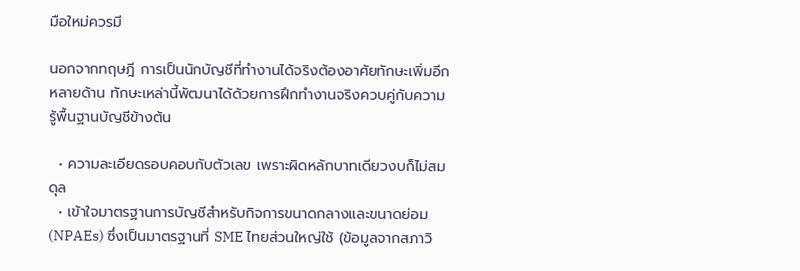มือใหม่ควรมี

นอกจากทฤษฎี การเป็นนักบัญชีที่ทำงานได้จริงต้องอาศัยทักษะเพิ่มอีกหลายด้าน ทักษะเหล่านี้พัฒนาได้ด้วยการฝึกทำงานจริงควบคู่กับความรู้พื้นฐานบัญชีข้างต้น

  • ความละเอียดรอบคอบกับตัวเลข เพราะผิดหลักบาทเดียวงบก็ไม่สมดุล
  • เข้าใจมาตรฐานการบัญชีสำหรับกิจการขนาดกลางและขนาดย่อม (NPAEs) ซึ่งเป็นมาตรฐานที่ SME ไทยส่วนใหญ่ใช้ (ข้อมูลจากสภาวิ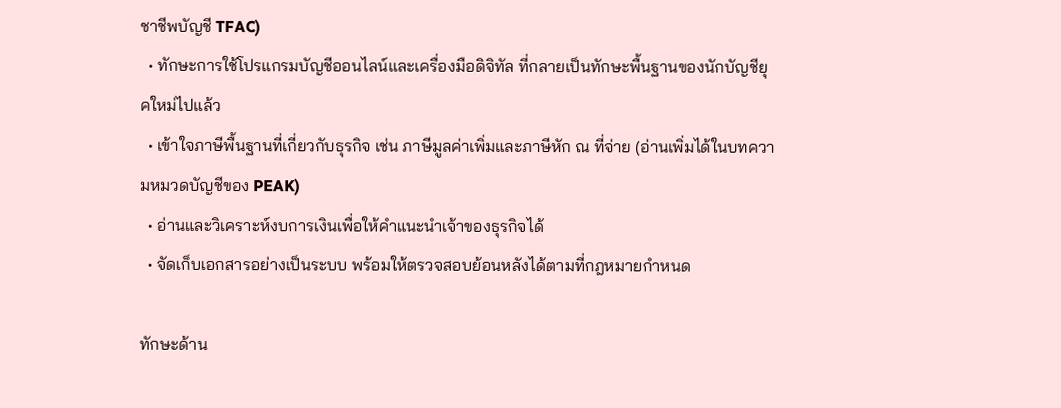ชาชีพบัญชี TFAC)
  • ทักษะการใช้โปรแกรมบัญชีออนไลน์และเครื่องมือดิจิทัล ที่กลายเป็นทักษะพื้นฐานของนักบัญชียุคใหม่ไปแล้ว
  • เข้าใจภาษีพื้นฐานที่เกี่ยวกับธุรกิจ เช่น ภาษีมูลค่าเพิ่มและภาษีหัก ณ ที่จ่าย (อ่านเพิ่มได้ในบทความหมวดบัญชีของ PEAK)
  • อ่านและวิเคราะห์งบการเงินเพื่อให้คำแนะนำเจ้าของธุรกิจได้
  • จัดเก็บเอกสารอย่างเป็นระบบ พร้อมให้ตรวจสอบย้อนหลังได้ตามที่กฎหมายกำหนด

ทักษะด้าน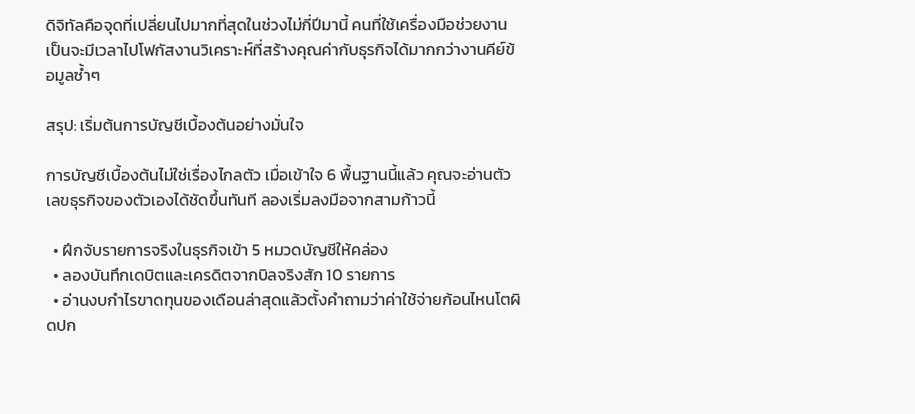ดิจิทัลคือจุดที่เปลี่ยนไปมากที่สุดในช่วงไม่กี่ปีมานี้ คนที่ใช้เครื่องมือช่วยงานเป็นจะมีเวลาไปโฟกัสงานวิเคราะห์ที่สร้างคุณค่ากับธุรกิจได้มากกว่างานคีย์ข้อมูลซ้ำๆ

สรุป: เริ่มต้นการบัญชีเบื้องต้นอย่างมั่นใจ

การบัญชีเบื้องต้นไม่ใช่เรื่องไกลตัว เมื่อเข้าใจ 6 พื้นฐานนี้แล้ว คุณจะอ่านตัวเลขธุรกิจของตัวเองได้ชัดขึ้นทันที ลองเริ่มลงมือจากสามก้าวนี้

  • ฝึกจับรายการจริงในธุรกิจเข้า 5 หมวดบัญชีให้คล่อง
  • ลองบันทึกเดบิตและเครดิตจากบิลจริงสัก 10 รายการ
  • อ่านงบกำไรขาดทุนของเดือนล่าสุดแล้วตั้งคำถามว่าค่าใช้จ่ายก้อนไหนโตผิดปก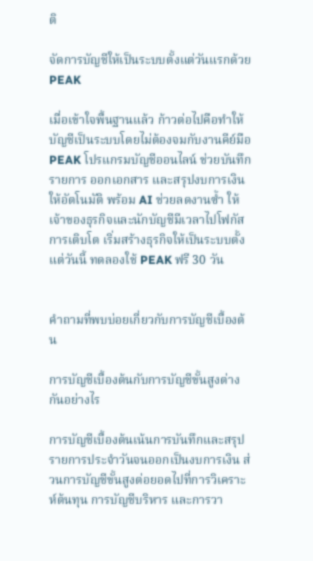ติ

จัดการบัญชีให้เป็นระบบตั้งแต่วันแรกด้วย PEAK

เมื่อเข้าใจพื้นฐานแล้ว ก้าวต่อไปคือทำให้บัญชีเป็นระบบโดยไม่ต้องจมกับงานคีย์มือ PEAK โปรแกรมบัญชีออนไลน์ ช่วยบันทึกรายการ ออกเอกสาร และสรุปงบการเงินให้อัตโนมัติ พร้อม AI ช่วยลดงานซ้ำ ให้เจ้าของธุรกิจและนักบัญชีมีเวลาไปโฟกัสการเติบโต เริ่มสร้างธุรกิจให้เป็นระบบตั้งแต่วันนี้ ทดลองใช้ PEAK ฟรี 30 วัน


คำถามที่พบบ่อยเกี่ยวกับการบัญชีเบื้องต้น

การบัญชีเบื้องต้นกับการบัญชีขั้นสูงต่างกันอย่างไร

การบัญชีเบื้องต้นเน้นการบันทึกและสรุปรายการประจำวันจนออกเป็นงบการเงิน ส่วนการบัญชีขั้นสูงต่อยอดไปที่การวิเคราะห์ต้นทุน การบัญชีบริหาร และการวา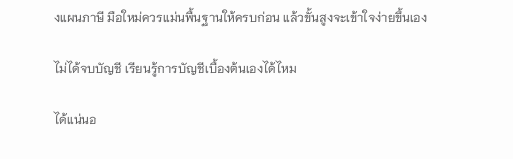งแผนภาษี มือใหม่ควรแม่นพื้นฐานให้ครบก่อน แล้วขั้นสูงจะเข้าใจง่ายขึ้นเอง

ไม่ได้จบบัญชี เรียนรู้การบัญชีเบื้องต้นเองได้ไหม

ได้แน่นอ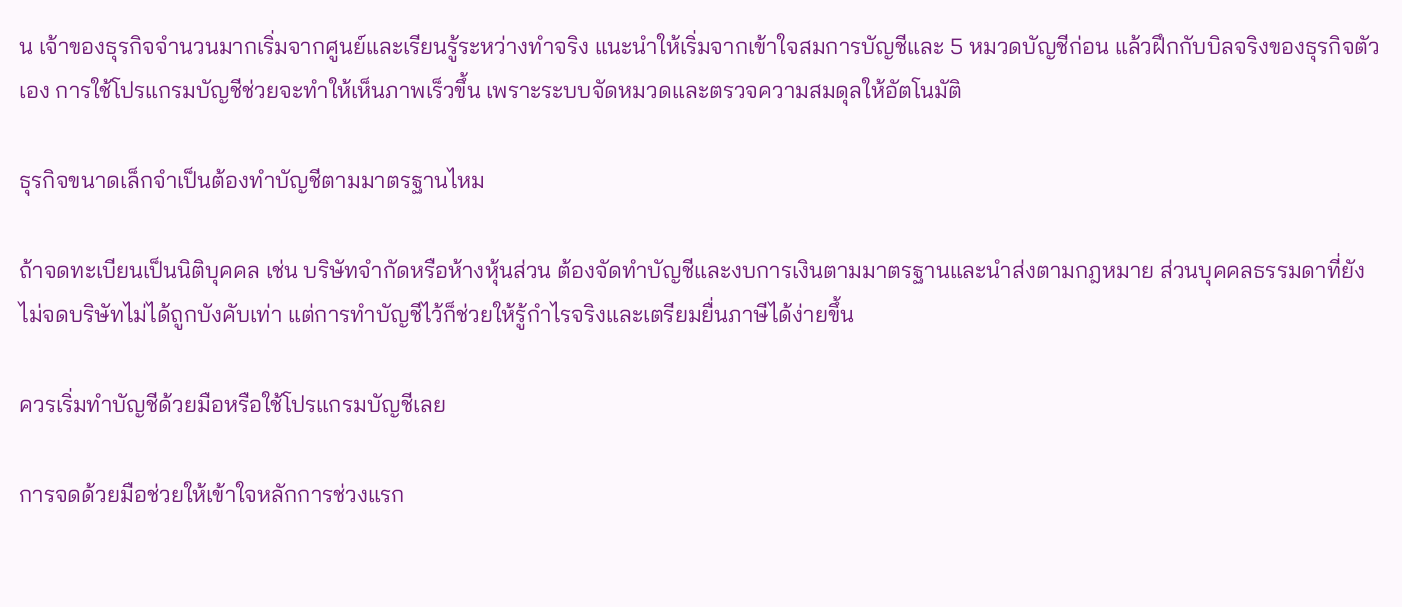น เจ้าของธุรกิจจำนวนมากเริ่มจากศูนย์และเรียนรู้ระหว่างทำจริง แนะนำให้เริ่มจากเข้าใจสมการบัญชีและ 5 หมวดบัญชีก่อน แล้วฝึกกับบิลจริงของธุรกิจตัวเอง การใช้โปรแกรมบัญชีช่วยจะทำให้เห็นภาพเร็วขึ้น เพราะระบบจัดหมวดและตรวจความสมดุลให้อัตโนมัติ

ธุรกิจขนาดเล็กจำเป็นต้องทำบัญชีตามมาตรฐานไหม

ถ้าจดทะเบียนเป็นนิติบุคคล เช่น บริษัทจำกัดหรือห้างหุ้นส่วน ต้องจัดทำบัญชีและงบการเงินตามมาตรฐานและนำส่งตามกฎหมาย ส่วนบุคคลธรรมดาที่ยังไม่จดบริษัทไม่ได้ถูกบังคับเท่า แต่การทำบัญชีไว้ก็ช่วยให้รู้กำไรจริงและเตรียมยื่นภาษีได้ง่ายขึ้น

ควรเริ่มทำบัญชีด้วยมือหรือใช้โปรแกรมบัญชีเลย

การจดด้วยมือช่วยให้เข้าใจหลักการช่วงแรก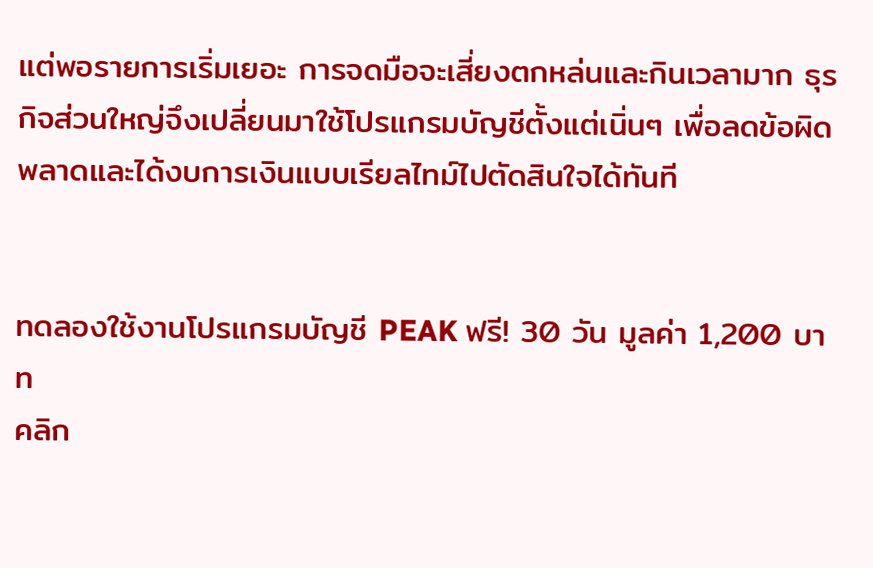แต่พอรายการเริ่มเยอะ การจดมือจะเสี่ยงตกหล่นและกินเวลามาก ธุรกิจส่วนใหญ่จึงเปลี่ยนมาใช้โปรแกรมบัญชีตั้งแต่เนิ่นๆ เพื่อลดข้อผิดพลาดและได้งบการเงินแบบเรียลไทม์ไปตัดสินใจได้ทันที


ทดลองใช้งานโปรแกรมบัญชี PEAK ฟรี! 30 วัน มูลค่า 1,200 บาท
คลิก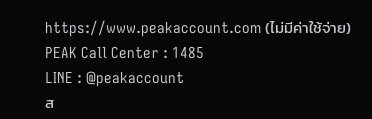https://www.peakaccount.com (ไม่มีค่าใช้จ่าย)
PEAK Call Center : 1485
LINE : @peakaccount
ส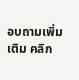อบถามเพิ่มเติม คลิก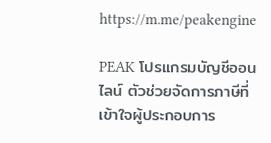https://m.me/peakengine

PEAK โปรแกรมบัญชีออนไลน์ ตัวช่วยจัดการภาษีที่เข้าใจผู้ประกอบการ